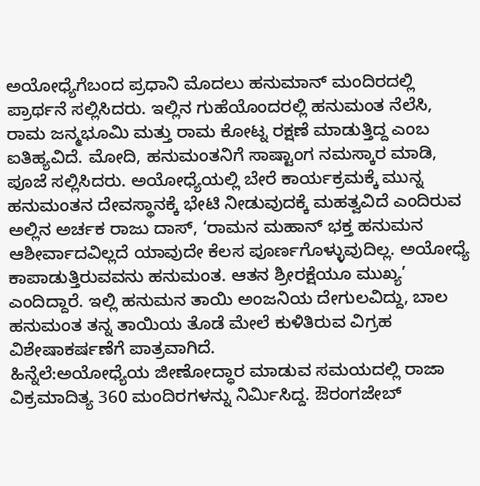ಅಯೋಧ್ಯೆಗೆಬಂದ ಪ್ರಧಾನಿ ಮೊದಲು ಹನುಮಾನ್ ಮಂದಿರದಲ್ಲಿ ಪ್ರಾರ್ಥನೆ ಸಲ್ಲಿಸಿದರು. ಇಲ್ಲಿನ ಗುಹೆಯೊಂದರಲ್ಲಿ ಹನುಮಂತ ನೆಲೆಸಿ, ರಾಮ ಜನ್ಮಭೂಮಿ ಮತ್ತು ರಾಮ ಕೋಟ್ನ ರಕ್ಷಣೆ ಮಾಡುತ್ತಿದ್ದ ಎಂಬ ಐತಿಹ್ಯವಿದೆ. ಮೋದಿ, ಹನುಮಂತನಿಗೆ ಸಾಷ್ಟಾಂಗ ನಮಸ್ಕಾರ ಮಾಡಿ, ಪೂಜೆ ಸಲ್ಲಿಸಿದರು. ಅಯೋಧ್ಯೆಯಲ್ಲಿ ಬೇರೆ ಕಾರ್ಯಕ್ರಮಕ್ಕೆ ಮುನ್ನ ಹನುಮಂತನ ದೇವಸ್ಥಾನಕ್ಕೆ ಭೇಟಿ ನೀಡುವುದಕ್ಕೆ ಮಹತ್ವವಿದೆ ಎಂದಿರುವ ಅಲ್ಲಿನ ಅರ್ಚಕ ರಾಜು ದಾಸ್, ‘ರಾಮನ ಮಹಾನ್ ಭಕ್ತ ಹನುಮನ ಆಶೀರ್ವಾದವಿಲ್ಲದೆ ಯಾವುದೇ ಕೆಲಸ ಪೂರ್ಣಗೊಳ್ಳುವುದಿಲ್ಲ. ಅಯೋಧ್ಯೆ ಕಾಪಾಡುತ್ತಿರುವವನು ಹನುಮಂತ. ಆತನ ಶ್ರೀರಕ್ಷೆಯೂ ಮುಖ್ಯ’ ಎಂದಿದ್ದಾರೆ. ಇಲ್ಲಿ ಹನುಮನ ತಾಯಿ ಅಂಜನಿಯ ದೇಗುಲವಿದ್ದು, ಬಾಲ ಹನುಮಂತ ತನ್ನ ತಾಯಿಯ ತೊಡೆ ಮೇಲೆ ಕುಳಿತಿರುವ ವಿಗ್ರಹ ವಿಶೇಷಾಕರ್ಷಣೆಗೆ ಪಾತ್ರವಾಗಿದೆ.
ಹಿನ್ನೆಲೆ:ಅಯೋಧ್ಯೆಯ ಜೀಣೋದ್ಧಾರ ಮಾಡುವ ಸಮಯದಲ್ಲಿ ರಾಜಾ ವಿಕ್ರಮಾದಿತ್ಯ 360 ಮಂದಿರಗಳನ್ನು ನಿರ್ವಿುಸಿದ್ದ. ಔರಂಗಜೇಬ್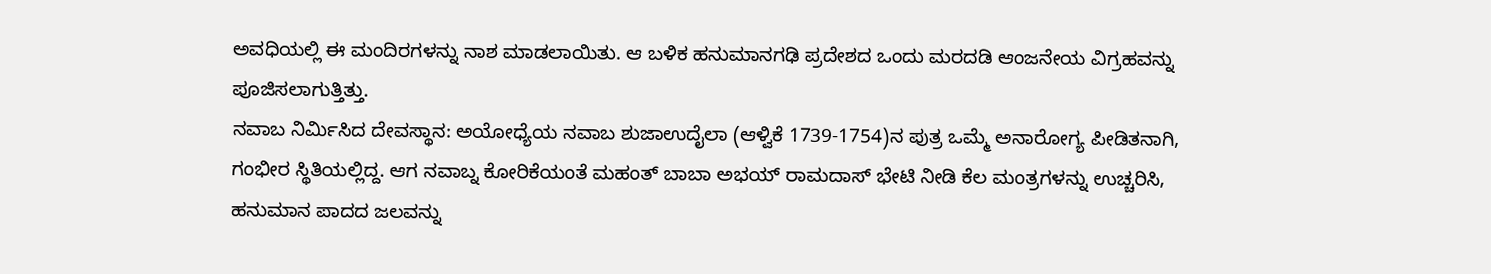ಅವಧಿಯಲ್ಲಿ ಈ ಮಂದಿರಗಳನ್ನು ನಾಶ ಮಾಡಲಾಯಿತು. ಆ ಬಳಿಕ ಹನುಮಾನಗಢಿ ಪ್ರದೇಶದ ಒಂದು ಮರದಡಿ ಆಂಜನೇಯ ವಿಗ್ರಹವನ್ನು ಪೂಜಿಸಲಾಗುತ್ತಿತ್ತು.
ನವಾಬ ನಿರ್ವಿುಸಿದ ದೇವಸ್ಥಾನ: ಅಯೋಧ್ಯೆಯ ನವಾಬ ಶುಜಾಉದೈಲಾ (ಆಳ್ವಿಕೆ 1739-1754)ನ ಪುತ್ರ ಒಮ್ಮೆ ಅನಾರೋಗ್ಯ ಪೀಡಿತನಾಗಿ, ಗಂಭೀರ ಸ್ಥಿತಿಯಲ್ಲಿದ್ದ. ಆಗ ನವಾಬ್ನ ಕೋರಿಕೆಯಂತೆ ಮಹಂತ್ ಬಾಬಾ ಅಭಯ್ ರಾಮದಾಸ್ ಭೇಟಿ ನೀಡಿ ಕೆಲ ಮಂತ್ರಗಳನ್ನು ಉಚ್ಚರಿಸಿ, ಹನುಮಾನ ಪಾದದ ಜಲವನ್ನು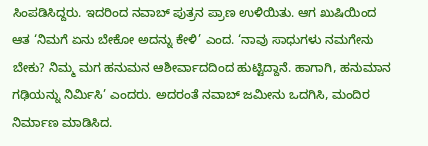ಸಿಂಪಡಿಸಿದ್ದರು. ಇದರಿಂದ ನವಾಬ್ ಪುತ್ರನ ಪ್ರಾಣ ಉಳಿಯಿತು. ಆಗ ಖುಷಿಯಿಂದ ಆತ ‘ನಿಮಗೆ ಏನು ಬೇಕೋ ಅದನ್ನು ಕೇಳಿ’ ಎಂದ. ‘ನಾವು ಸಾಧುಗಳು ನಮಗೇನು ಬೇಕು? ನಿಮ್ಮ ಮಗ ಹನುಮನ ಆಶೀರ್ವಾದದಿಂದ ಹುಟ್ಟಿದ್ದಾನೆ. ಹಾಗಾಗಿ, ಹನುಮಾನ ಗಢಿಯನ್ನು ನಿರ್ವಿುಸಿ’ ಎಂದರು. ಅದರಂತೆ ನವಾಬ್ ಜಮೀನು ಒದಗಿಸಿ, ಮಂದಿರ ನಿರ್ಮಾಣ ಮಾಡಿಸಿದ.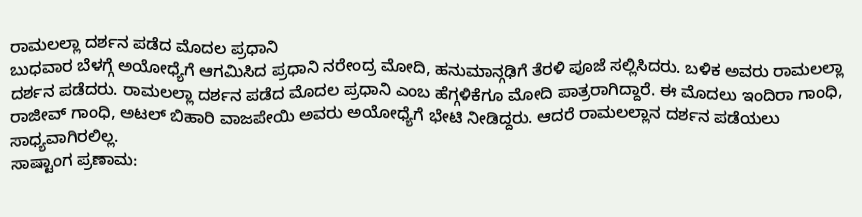ರಾಮಲಲ್ಲಾ ದರ್ಶನ ಪಡೆದ ಮೊದಲ ಪ್ರಧಾನಿ
ಬುಧವಾರ ಬೆಳಗ್ಗೆ ಅಯೋಧ್ಯೆಗೆ ಆಗಮಿಸಿದ ಪ್ರಧಾನಿ ನರೇಂದ್ರ ಮೋದಿ, ಹನುಮಾನ್ಗಢಿಗೆ ತೆರಳಿ ಪೂಜೆ ಸಲ್ಲಿಸಿದರು. ಬಳಿಕ ಅವರು ರಾಮಲಲ್ಲಾ ದರ್ಶನ ಪಡೆದರು. ರಾಮಲಲ್ಲಾ ದರ್ಶನ ಪಡೆದ ಮೊದಲ ಪ್ರಧಾನಿ ಎಂಬ ಹೆಗ್ಗಳಿಕೆಗೂ ಮೋದಿ ಪಾತ್ರರಾಗಿದ್ದಾರೆ. ಈ ಮೊದಲು ಇಂದಿರಾ ಗಾಂಧಿ, ರಾಜೀವ್ ಗಾಂಧಿ, ಅಟಲ್ ಬಿಹಾರಿ ವಾಜಪೇಯಿ ಅವರು ಅಯೋಧ್ಯೆಗೆ ಭೇಟಿ ನೀಡಿದ್ದರು. ಆದರೆ ರಾಮಲಲ್ಲಾನ ದರ್ಶನ ಪಡೆಯಲು ಸಾಧ್ಯವಾಗಿರಲಿಲ್ಲ.
ಸಾಷ್ಟಾಂಗ ಪ್ರಣಾಮ: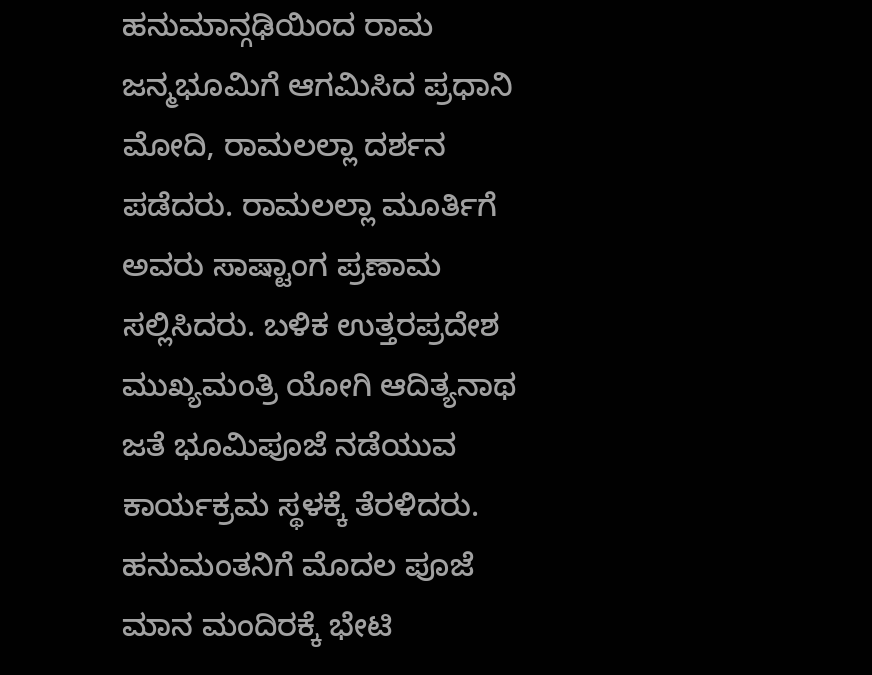ಹನುಮಾನ್ಗಢಿಯಿಂದ ರಾಮ ಜನ್ಮಭೂಮಿಗೆ ಆಗಮಿಸಿದ ಪ್ರಧಾನಿ ಮೋದಿ, ರಾಮಲಲ್ಲಾ ದರ್ಶನ ಪಡೆದರು. ರಾಮಲಲ್ಲಾ ಮೂರ್ತಿಗೆ ಅವರು ಸಾಷ್ಟಾಂಗ ಪ್ರಣಾಮ ಸಲ್ಲಿಸಿದರು. ಬಳಿಕ ಉತ್ತರಪ್ರದೇಶ ಮುಖ್ಯಮಂತ್ರಿ ಯೋಗಿ ಆದಿತ್ಯನಾಥ ಜತೆ ಭೂಮಿಪೂಜೆ ನಡೆಯುವ ಕಾರ್ಯಕ್ರಮ ಸ್ಥಳಕ್ಕೆ ತೆರಳಿದರು.
ಹನುಮಂತನಿಗೆ ಮೊದಲ ಪೂಜೆ
ಮಾನ ಮಂದಿರಕ್ಕೆ ಭೇಟಿ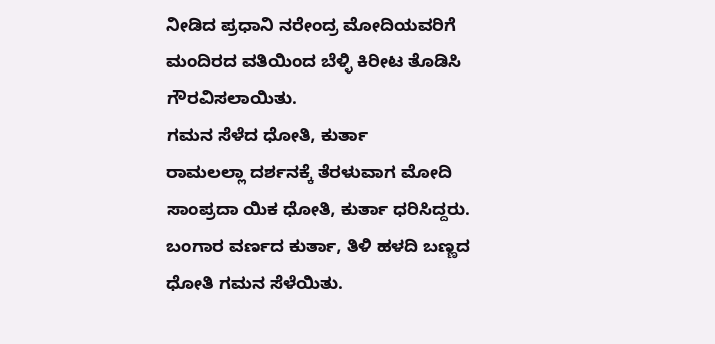ನೀಡಿದ ಪ್ರಧಾನಿ ನರೇಂದ್ರ ಮೋದಿಯವರಿಗೆ ಮಂದಿರದ ವತಿಯಿಂದ ಬೆಳ್ಳಿ ಕಿರೀಟ ತೊಡಿಸಿ ಗೌರವಿಸಲಾಯಿತು.
ಗಮನ ಸೆಳೆದ ಧೋತಿ, ಕುರ್ತಾ
ರಾಮಲಲ್ಲಾ ದರ್ಶನಕ್ಕೆ ತೆರಳುವಾಗ ಮೋದಿ ಸಾಂಪ್ರದಾ ಯಿಕ ಧೋತಿ, ಕುರ್ತಾ ಧರಿಸಿದ್ದರು. ಬಂಗಾರ ವರ್ಣದ ಕುರ್ತಾ, ತಿಳಿ ಹಳದಿ ಬಣ್ಣದ ಧೋತಿ ಗಮನ ಸೆಳೆಯಿತು.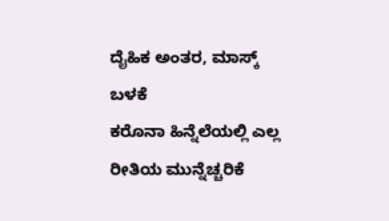ದೈಹಿಕ ಅಂತರ, ಮಾಸ್ಕ್ ಬಳಕೆ
ಕರೊನಾ ಹಿನ್ನೆಲೆಯಲ್ಲಿ ಎಲ್ಲ ರೀತಿಯ ಮುನ್ನೆಚ್ಚರಿಕೆ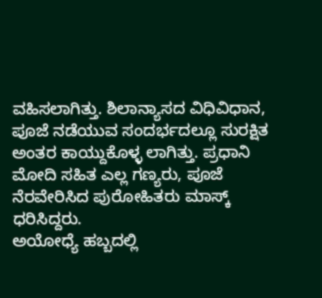ವಹಿಸಲಾಗಿತ್ತು. ಶಿಲಾನ್ಯಾಸದ ವಿಧಿವಿಧಾನ, ಪೂಜೆ ನಡೆಯುವ ಸಂದರ್ಭದಲ್ಲೂ ಸುರಕ್ಷಿತ ಅಂತರ ಕಾಯ್ದುಕೊಳ್ಳ ಲಾಗಿತ್ತು. ಪ್ರಧಾನಿ ಮೋದಿ ಸಹಿತ ಎಲ್ಲ ಗಣ್ಯರು, ಪೂಜೆ ನೆರವೇರಿಸಿದ ಪುರೋಹಿತರು ಮಾಸ್ಕ್ ಧರಿಸಿದ್ದರು.
ಅಯೋಧ್ಯೆ ಹಬ್ಬದಲ್ಲಿ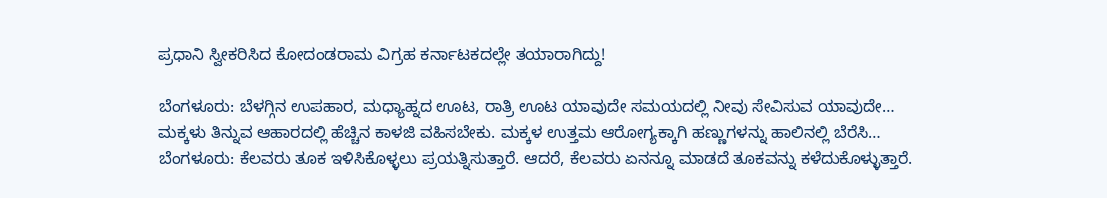ಪ್ರಧಾನಿ ಸ್ವೀಕರಿಸಿದ ಕೋದಂಡರಾಮ ವಿಗ್ರಹ ಕರ್ನಾಟಕದಲ್ಲೇ ತಯಾರಾಗಿದ್ದು!

ಬೆಂಗಳೂರು: ಬೆಳಗ್ಗಿನ ಉಪಹಾರ, ಮಧ್ಯಾಹ್ನದ ಊಟ, ರಾತ್ರಿ ಊಟ ಯಾವುದೇ ಸಮಯದಲ್ಲಿ ನೀವು ಸೇವಿಸುವ ಯಾವುದೇ…
ಮಕ್ಕಳು ತಿನ್ನುವ ಆಹಾರದಲ್ಲಿ ಹೆಚ್ಚಿನ ಕಾಳಜಿ ವಹಿಸಬೇಕು. ಮಕ್ಕಳ ಉತ್ತಮ ಆರೋಗ್ಯಕ್ಕಾಗಿ ಹಣ್ಣುಗಳನ್ನು ಹಾಲಿನಲ್ಲಿ ಬೆರೆಸಿ…
ಬೆಂಗಳೂರು: ಕೆಲವರು ತೂಕ ಇಳಿಸಿಕೊಳ್ಳಲು ಪ್ರಯತ್ನಿಸುತ್ತಾರೆ. ಆದರೆ, ಕೆಲವರು ಏನನ್ನೂ ಮಾಡದೆ ತೂಕವನ್ನು ಕಳೆದುಕೊಳ್ಳುತ್ತಾರೆ.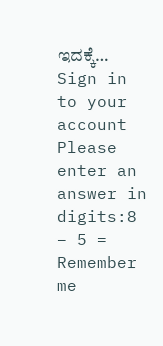ಇದಕ್ಕೆ…
Sign in to your account
Please enter an answer in digits:8 − 5 =
Remember me